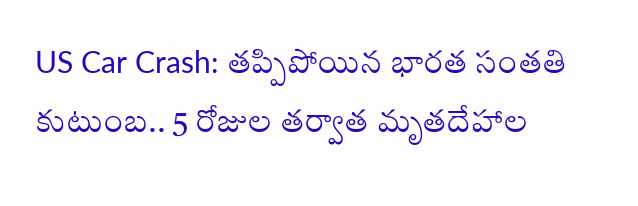US Car Crash: తప్పిపోయిన భారత సంతతి కుటుంబ.. 5 రోజుల తర్వాత మృతదేహాల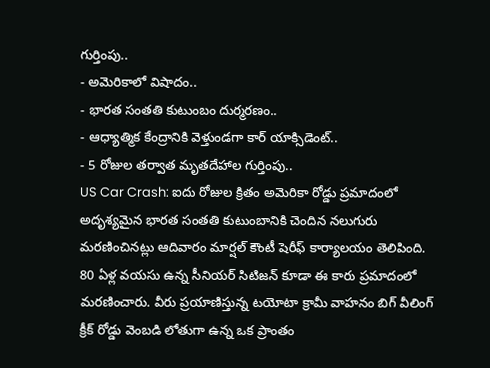గుర్తింపు..
- అమెరికాలో విషాదం..
- భారత సంతతి కుటుంబం దుర్మరణం..
- ఆధ్యాత్మిక కేంద్రానికి వెళ్తుండగా కార్ యాక్సిడెంట్..
- 5 రోజుల తర్వాత మృతదేహాల గుర్తింపు..
US Car Crash: ఐదు రోజుల క్రితం అమెరికా రోడ్డు ప్రమాదంలో అదృశ్యమైన భారత సంతతి కుటుంబానికి చెందిన నలుగురు మరణించినట్లు ఆదివారం మార్షల్ కౌంటీ షెరీఫ్ కార్యాలయం తెలిపింది. 80 ఏళ్ల వయసు ఉన్న సీనియర్ సిటిజన్ కూడా ఈ కారు ప్రమాదంలో మరణించారు. వీరు ప్రయాణిస్తున్న టయోటా క్రామీ వాహనం బిగ్ వీలింగ్ క్రీక్ రోడ్డు వెంబడి లోతుగా ఉన్న ఒక ప్రాంతం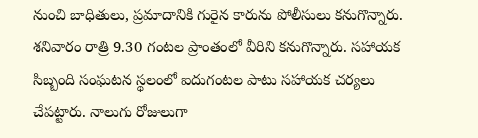నుంచి బాధితులు, ప్రమాదానికి గురైన కారును పోలీసులు కనుగొన్నారు. శనివారం రాత్రి 9.30 గంటల ప్రాంతంలో వీరిని కనుగొన్నారు. సహాయక సిబ్బంది సంఘటన స్థలంలో ఐదుగంటల పాటు సహాయక చర్యలు చేపట్టారు. నాలుగు రోజులుగా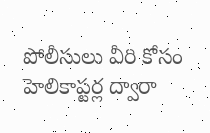పోలీసులు వీరి కోసం హెలికాప్టర్ల ద్వారా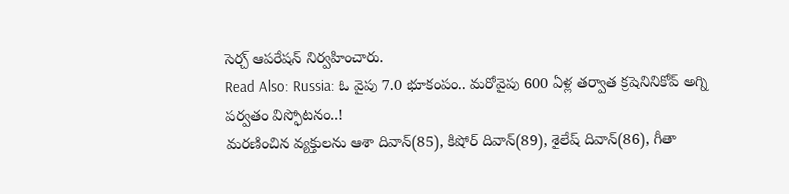సెర్చ్ ఆపరేషన్ నిర్వహించారు.
Read Also: Russia: ఓ వైపు 7.0 భూకంపం.. మరోవైపు 600 ఏళ్ల తర్వాత క్రషెనినికోవ్ అగ్ని పర్వతం విస్ఫోటనం..!
మరణించిన వ్యక్తులను ఆశా దివాన్(85), కిషోర్ దివాన్(89), శైలేష్ దివాన్(86), గీతా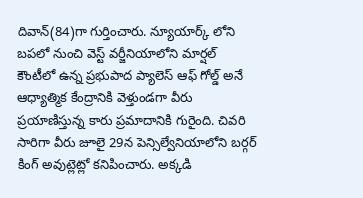దివాన్(84)గా గుర్తించారు. న్యూయార్క్ లోని బపలో నుంచి వెస్ట్ వర్జీనియాలోని మార్షల్ కౌంటీలో ఉన్న ప్రభుపాద ప్యాలెస్ ఆఫ్ గోల్డ్ అనే ఆధ్యాత్మిక కేంద్రానికి వెళ్తుండగా వీరు ప్రయాణిస్తున్న కారు ప్రమాదానికి గురైంది. చివరి సారిగా వీరు జూలై 29న పెన్సిల్వేనియాలోని బర్గర్ కింగ్ అవుట్లెట్లో కనిపించారు. అక్కడి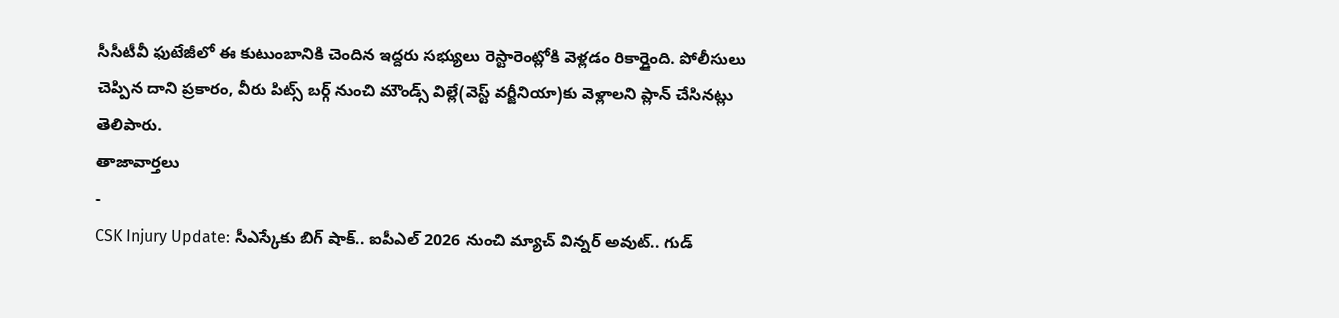సీసీటీవీ ఫుటేజీలో ఈ కుటుంబానికి చెందిన ఇద్దరు సభ్యులు రెస్టారెంట్లోకి వెళ్లడం రికార్డైంది. పోలీసులు చెప్పిన దాని ప్రకారం, వీరు పిట్స్ బర్గ్ నుంచి మౌండ్స్ విల్లే(వెస్ట్ వర్జీనియా)కు వెళ్లాలని ప్లాన్ చేసినట్లు తెలిపారు.
తాజావార్తలు
-
CSK Injury Update: సీఎస్కేకు బిగ్ షాక్.. ఐపీఎల్ 2026 నుంచి మ్యాచ్ విన్నర్ అవుట్.. గుడ్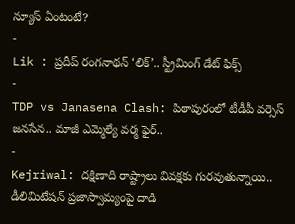న్యూస్ ఏంటంటే?
-
Lik : ప్రదీప్ రంగనాథన్ ‘లిక్’.. స్ట్రీమింగ్ డేట్ ఫిక్స్
-
TDP vs Janasena Clash: పిఠాపురంలో టీడీపీ వర్సెస్ జనసేన.. మాజీ ఎమ్మెల్యే వర్మ ఫైర్..
-
Kejriwal: దక్షిణాది రాష్ట్రాలు వివక్షకు గురవుతున్నాయి.. డీలిమిటేషన్ ప్రజాస్వామ్యంపై దాడి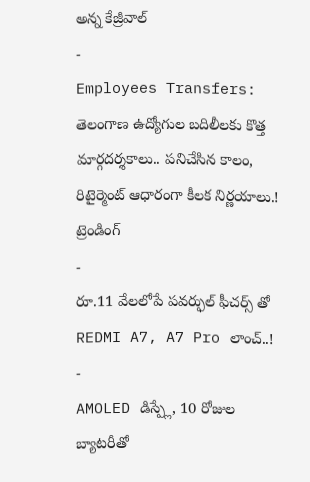అన్న కేజ్రీవాల్
-
Employees Transfers: తెలంగాణ ఉద్యోగుల బదిలీలకు కొత్త మార్గదర్శకాలు.. పనిచేసిన కాలం, రిటైర్మెంట్ ఆధారంగా కీలక నిర్ణయాలు.!
ట్రెండింగ్
-
రూ.11 వేలలోపే పవర్ఫుల్ ఫీచర్స్ తో REDMI A7, A7 Pro లాంచ్..!
-
AMOLED డిస్ప్లే, 10 రోజుల బ్యాటరీతో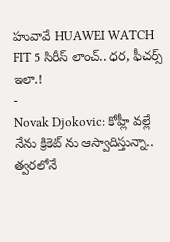హువావే HUAWEI WATCH FIT 5 సిరీస్ లాంచ్.. ధర, ఫీచర్స్ ఇలా.!
-
Novak Djokovic: కోహ్లీ వల్లే నేను క్రికెట్ ను ఆస్వాదిస్తున్నా.. త్వరలోనే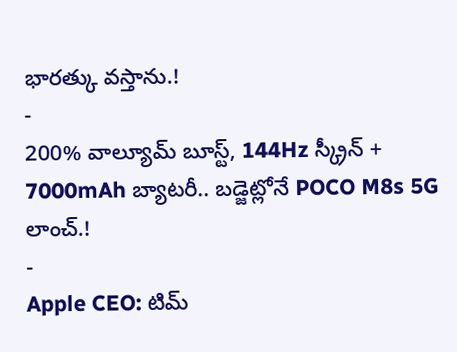భారత్కు వస్తాను.!
-
200% వాల్యూమ్ బూస్ట్, 144Hz స్క్రీన్ + 7000mAh బ్యాటరీ.. బడ్జెట్లోనే POCO M8s 5G లాంచ్.!
-
Apple CEO: టిమ్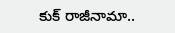కుక్ రాజీనామా..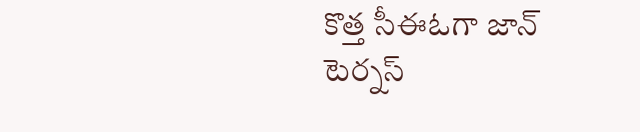కొత్త సీఈఓగా జాన్ టెర్నస్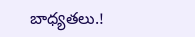బాధ్యతలు.!